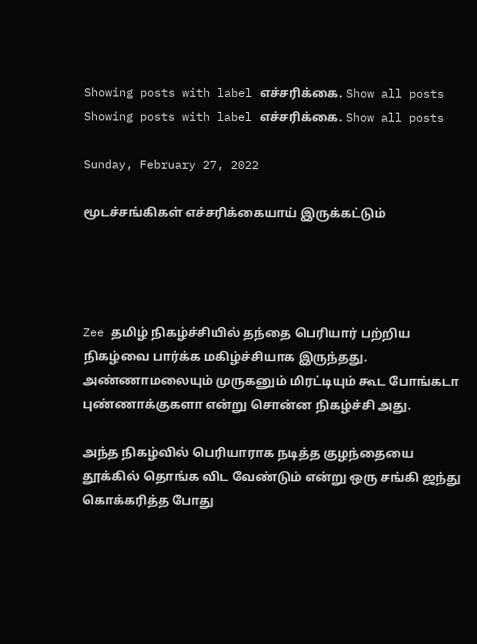Showing posts with label எச்சரிக்கை. Show all posts
Showing posts with label எச்சரிக்கை. Show all posts

Sunday, February 27, 2022

மூடச்சங்கிகள் எச்சரிக்கையாய் இருக்கட்டும்




Zee தமிழ் நிகழ்ச்சியில் தந்தை பெரியார் பற்றிய நிகழ்வை பார்க்க மகிழ்ச்சியாக இருந்தது. அண்ணாமலையும் முருகனும் மிரட்டியும் கூட போங்கடா புண்ணாக்குகளா என்று சொன்ன நிகழ்ச்சி அது.

அந்த நிகழ்வில் பெரியாராக நடித்த குழந்தையை தூக்கில் தொங்க விட வேண்டும் என்று ஒரு சங்கி ஜந்து கொக்கரித்த போது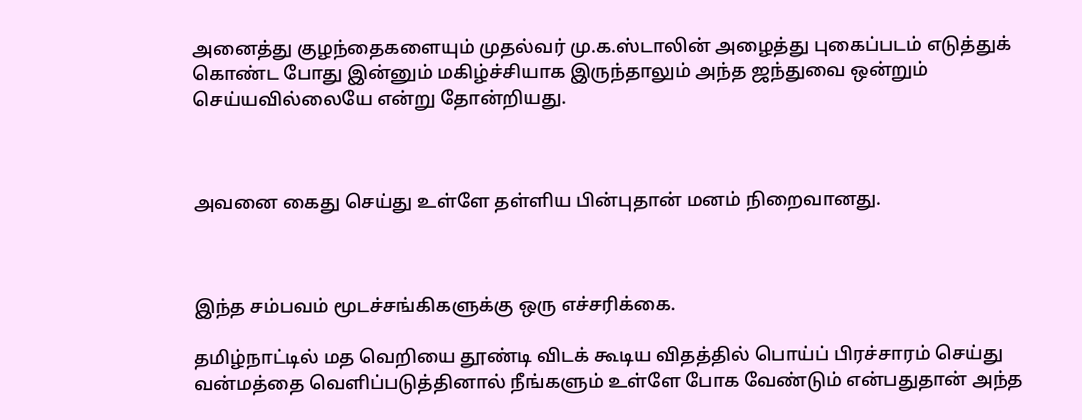அனைத்து குழந்தைகளையும் முதல்வர் மு.க.ஸ்டாலின் அழைத்து புகைப்படம் எடுத்துக் கொண்ட போது இன்னும் மகிழ்ச்சியாக இருந்தாலும் அந்த ஜந்துவை ஒன்றும் செய்யவில்லையே என்று தோன்றியது.



அவனை கைது செய்து உள்ளே தள்ளிய பின்புதான் மனம் நிறைவானது.



இந்த சம்பவம் மூடச்சங்கிகளுக்கு ஒரு எச்சரிக்கை.

தமிழ்நாட்டில் மத வெறியை தூண்டி விடக் கூடிய விதத்தில் பொய்ப் பிரச்சாரம் செய்து வன்மத்தை வெளிப்படுத்தினால் நீங்களும் உள்ளே போக வேண்டும் என்பதுதான் அந்த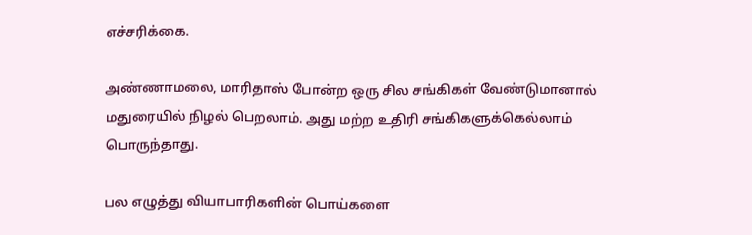எச்சரிக்கை.

அண்ணாமலை, மாரிதாஸ் போன்ற ஒரு சில சங்கிகள் வேண்டுமானால் மதுரையில் நிழல் பெறலாம். அது மற்ற உதிரி சங்கிகளுக்கெல்லாம் பொருந்தாது.

பல எழுத்து வியாபாரிகளின் பொய்களை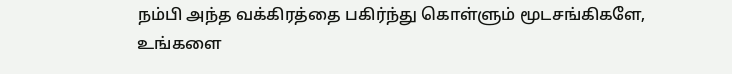நம்பி அந்த வக்கிரத்தை பகிர்ந்து கொள்ளும் மூடசங்கிகளே, உங்களை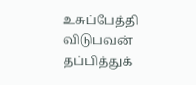உசுப்பேத்தி விடுபவன் தப்பித்துக்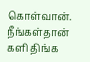கொள்வான். நீங்கள்தான் களி திங்க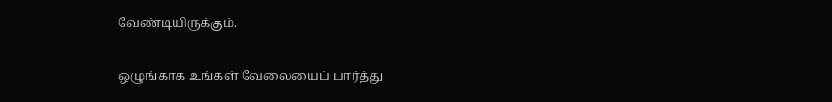வேண்டியிருக்கும்.

ஒழுங்காக உங்கள் வேலையைப் பார்த்து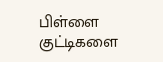பிள்ளை குட்டிகளை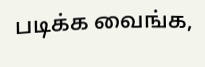படிக்க வைங்க,